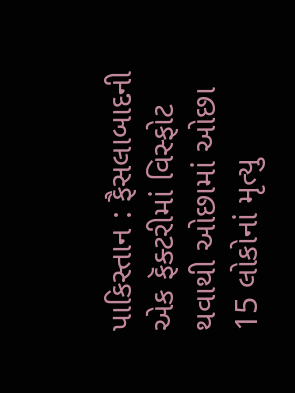પાકિસ્તાન : ફૈસલાબાદની એક ફૅક્ટરીમાં વિસ્ફોટ થવાથી ઓછામાં ઓછા 15 લોકોનાં મૃત્યુ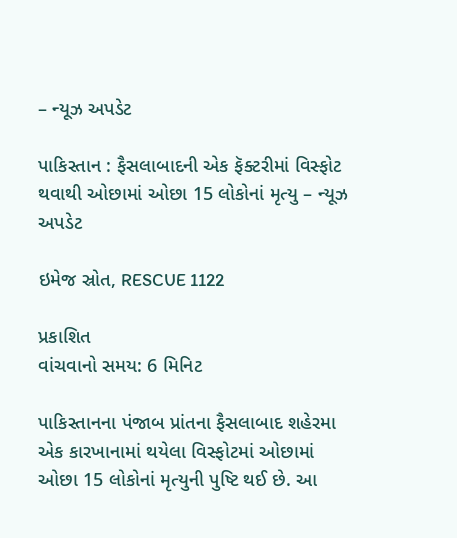– ન્યૂઝ અપડેટ

પાકિસ્તાન : ફૈસલાબાદની એક ફૅક્ટરીમાં વિસ્ફોટ થવાથી ઓછામાં ઓછા 15 લોકોનાં મૃત્યુ – ન્યૂઝ અપડેટ

ઇમેજ સ્રોત, RESCUE 1122

પ્રકાશિત
વાંચવાનો સમય: 6 મિનિટ

પાકિસ્તાનના પંજાબ પ્રાંતના ફૈસલાબાદ શહેરમા એક કારખાનામાં થયેલા વિસ્ફોટમાં ઓછામાં ઓછા 15 લોકોનાં મૃત્યુની પુષ્ટિ થઈ છે. આ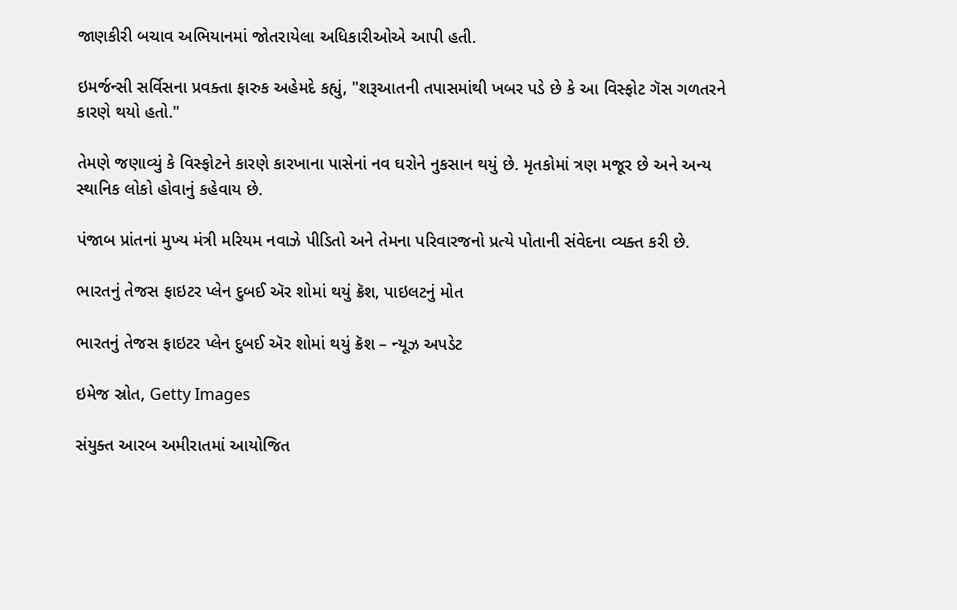જાણકીરી બચાવ અભિયાનમાં જોતરાયેલા અધિકારીઓએ આપી હતી.

ઇમર્જન્સી સર્વિસના પ્રવક્તા ફારુક અહેમદે કહ્યું, "શરૂઆતની તપાસમાંથી ખબર પડે છે કે આ વિસ્ફોટ ગૅસ ગળતરને કારણે થયો હતો."

તેમણે જણાવ્યું કે વિસ્ફોટને કારણે કારખાના પાસેનાં નવ ઘરોને નુકસાન થયું છે. મૃતકોમાં ત્રણ મજૂર છે અને અન્ય સ્થાનિક લોકો હોવાનું કહેવાય છે.

પંજાબ પ્રાંતનાં મુખ્ય મંત્રી મરિયમ નવાઝે પીડિતો અને તેમના પરિવારજનો પ્રત્યે પોતાની સંવેદના વ્યક્ત કરી છે.

ભારતનું તેજસ ફાઇટર પ્લેન દુબઈ ઍર શોમાં થયું ક્રૅશ, પાઇલટનું મોત

ભારતનું તેજસ ફાઇટર પ્લેન દુબઈ ઍર શોમાં થયું ક્રૅશ – ન્યૂઝ અપડેટ

ઇમેજ સ્રોત, Getty Images

સંયુક્ત આરબ અમીરાતમાં આયોજિત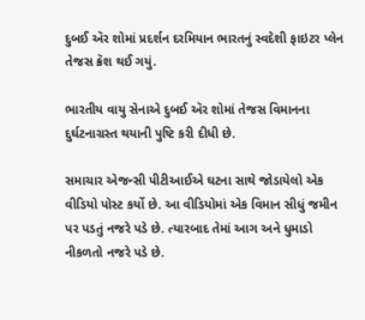દુબઈ ઍર શોમાં પ્રદર્શન દરમિયાન ભારતનું સ્વદેશી ફાઇટર પ્લેન તેજસ ક્રૅશ થઈ ગયું.

ભારતીય વાયુ સેનાએ દુબઈ ઍર શોમાં તેજસ વિમાનના દુર્ઘટનાગ્રસ્ત થયાની પુષ્ટિ કરી દીધી છે.

સમાચાર એજન્સી પીટીઆઈએ ઘટના સાથે જોડાયેલો એક વીડિયો પોસ્ટ કર્યો છે. આ વીડિયોમાં એક વિમાન સીધું જમીન પર પડતું નજરે પડે છે. ત્યારબાદ તેમાં આગ અને ધુમાડો નીકળતો નજરે પડે છે.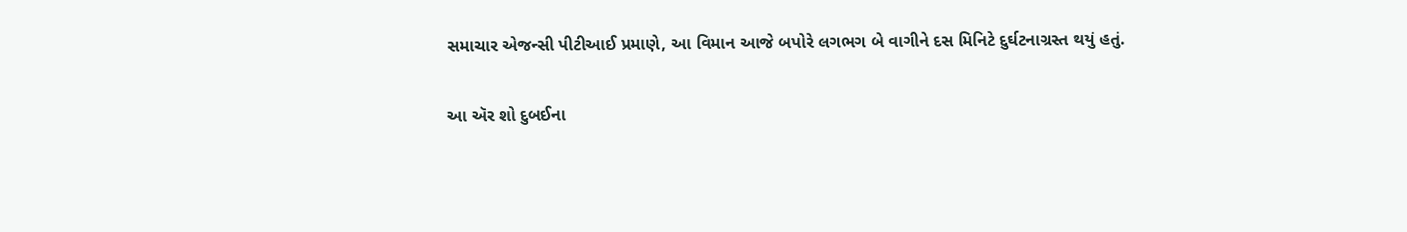સમાચાર એજન્સી પીટીઆઈ પ્રમાણે, આ વિમાન આજે બપોરે લગભગ બે વાગીને દસ મિનિટે દુર્ઘટનાગ્રસ્ત થયું હતું.

આ ઍર શો દુબઈના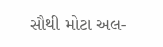સૌથી મોટા અલ-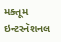મક્તૂમ ઇન્ટરનૅશનલ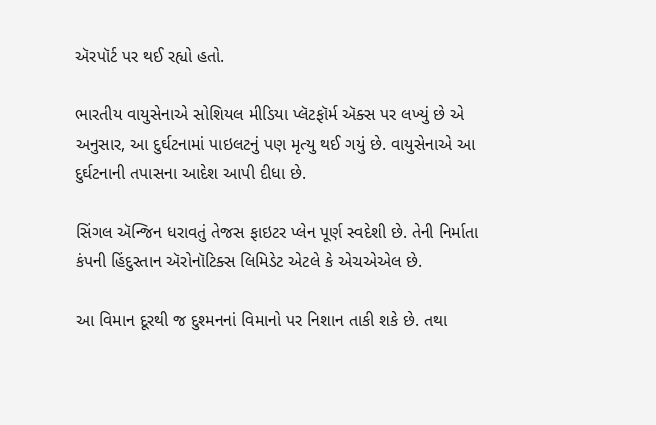ઍરપૉર્ટ પર થઈ રહ્યો હતો.

ભારતીય વાયુસેનાએ સોશિયલ મીડિયા પ્લૅટફૉર્મ ઍક્સ પર લખ્યું છે એ અનુસાર, આ દુર્ઘટનામાં પાઇલટનું પણ મૃત્યુ થઈ ગયું છે. વાયુસેનાએ આ દુર્ઘટનાની તપાસના આદેશ આપી દીધા છે.

સિંગલ ઍન્જિન ધરાવતું તેજસ ફાઇટર પ્લેન પૂર્ણ સ્વદેશી છે. તેની નિર્માતા કંપની હિંદુસ્તાન ઍરોનૉટિક્સ લિમિડેટ એટલે કે એચએએલ છે.

આ વિમાન દૂરથી જ દુશ્મનનાં વિમાનો પર નિશાન તાકી શકે છે. તથા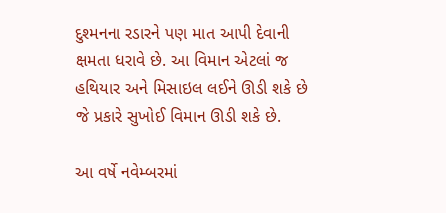દુશ્મનના રડારને પણ માત આપી દેવાની ક્ષમતા ધરાવે છે. આ વિમાન એટલાં જ હથિયાર અને મિસાઇલ લઈને ઊડી શકે છે જે પ્રકારે સુખોઈ વિમાન ઊડી શકે છે.

આ વર્ષે નવેમ્બરમાં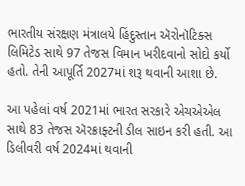ભારતીય સંરક્ષણ મંત્રાલયે હિંદુસ્તાન ઍરોનૉટિક્સ લિમિટેડ સાથે 97 તેજસ વિમાન ખરીદવાનો સોદો કર્યો હતો. તેની આપૂર્તિ 2027માં શરૂ થવાની આશા છે.

આ પહેલાં વર્ષ 2021માં ભારત સરકારે એચએએલ સાથે 83 તેજસ ઍરક્રાફ્ટની ડીલ સાઇન કરી હતી. આ ડિલીવરી વર્ષ 2024માં થવાની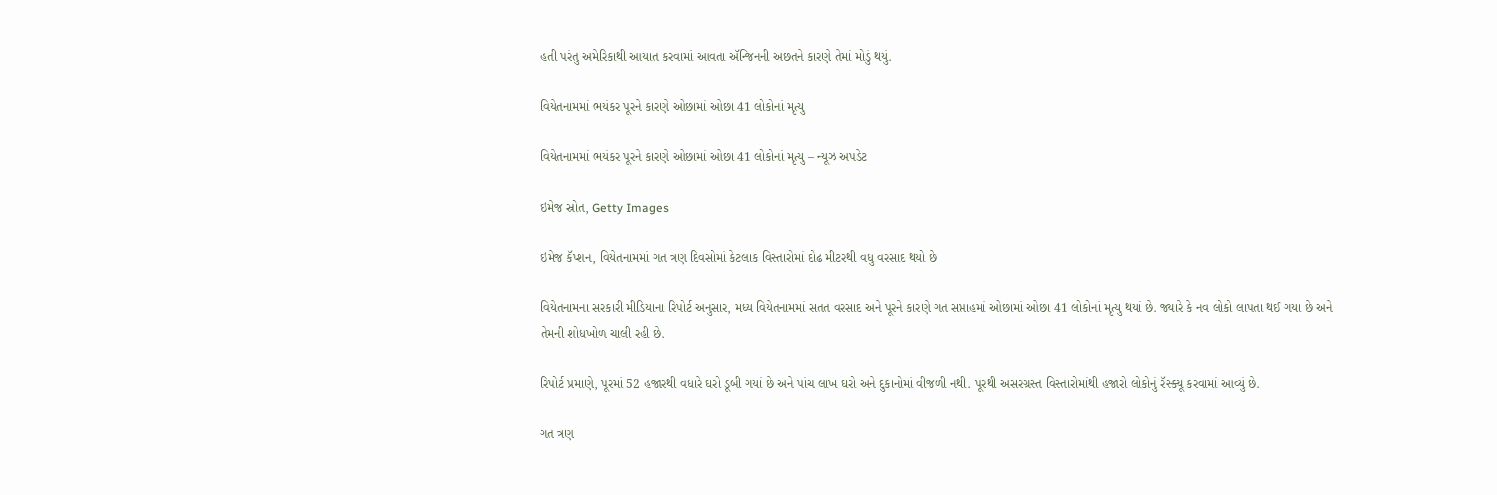હતી પરંતુ અમેરિકાથી આયાત કરવામાં આવતા ઍન્જિનની અછતને કારણે તેમાં મોડું થયું.

વિયેતનામમાં ભયંકર પૂરને કારણે ઓછામાં ઓછા 41 લોકોનાં મૃત્યુ

વિયેતનામમાં ભયંકર પૂરને કારણે ઓછામાં ઓછા 41 લોકોનાં મૃત્યુ – ન્યૂઝ અપડેટ

ઇમેજ સ્રોત, Getty Images

ઇમેજ કૅપ્શન, વિયેતનામમાં ગત ત્રણ દિવસોમાં કેટલાક વિસ્તારોમાં દોઢ મીટરથી વધુ વરસાદ થયો છે

વિયેતનામના સરકારી મીડિયાના રિપોર્ટ અનુસાર, મધ્ય વિયેતનામમાં સતત વરસાદ અને પૂરને કારણે ગત સપ્તાહમાં ઓછામાં ઓછા 41 લોકોનાં મૃત્યુ થયાં છે. જ્યારે કે નવ લોકો લાપતા થઈ ગયા છે અને તેમની શોધખોળ ચાલી રહી છે.

રિપોર્ટ પ્રમાણે, પૂરમાં 52 હજારથી વધારે ઘરો ડૂબી ગયાં છે અને પાંચ લાખ ઘરો અને દુકાનોમાં વીજળી નથી. પૂરથી અસરગ્રસ્ત વિસ્તારોમાંથી હજારો લોકોનું રૅસ્ક્યૂ કરવામાં આવ્યું છે.

ગત ત્રણ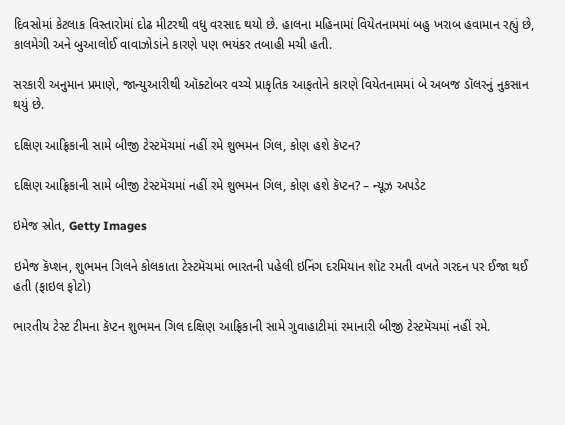દિવસોમાં કેટલાક વિસ્તારોમાં દોઢ મીટરથી વધુ વરસાદ થયો છે. હાલના મહિનામાં વિયેતનામમાં બહુ ખરાબ હવામાન રહ્યું છે, કાલમેગી અને બુઆલોઈ વાવાઝોડાંને કારણે પણ ભયંકર તબાહી મચી હતી.

સરકારી અનુમાન પ્રમાણે, જાન્યુઆરીથી ઑક્ટોબર વચ્ચે પ્રાકૃતિક આફતોને કારણે વિયેતનામમાં બે અબજ ડૉલરનું નુકસાન થયું છે.

દક્ષિણ આફ્રિકાની સામે બીજી ટેસ્ટમૅચમાં નહીં રમે શુભમન ગિલ, કોણ હશે કૅપ્ટન?

દક્ષિણ આફ્રિકાની સામે બીજી ટેસ્ટમૅચમાં નહીં રમે શુભમન ગિલ, કોણ હશે કૅપ્ટન? – ન્યૂઝ અપડેટ

ઇમેજ સ્રોત, Getty Images

ઇમેજ કૅપ્શન, શુભમન ગિલને કોલકાતા ટેસ્ટમૅચમાં ભારતની પહેલી ઇનિંગ દરમિયાન શૉટ રમતી વખતે ગરદન પર ઈજા થઈ હતી (ફાઇલ ફોટો)

ભારતીય ટેસ્ટ ટીમના કૅપ્ટન શુભમન ગિલ દક્ષિણ આફ્રિકાની સામે ગુવાહાટીમાં રમાનારી બીજી ટેસ્ટમૅચમાં નહીં રમે.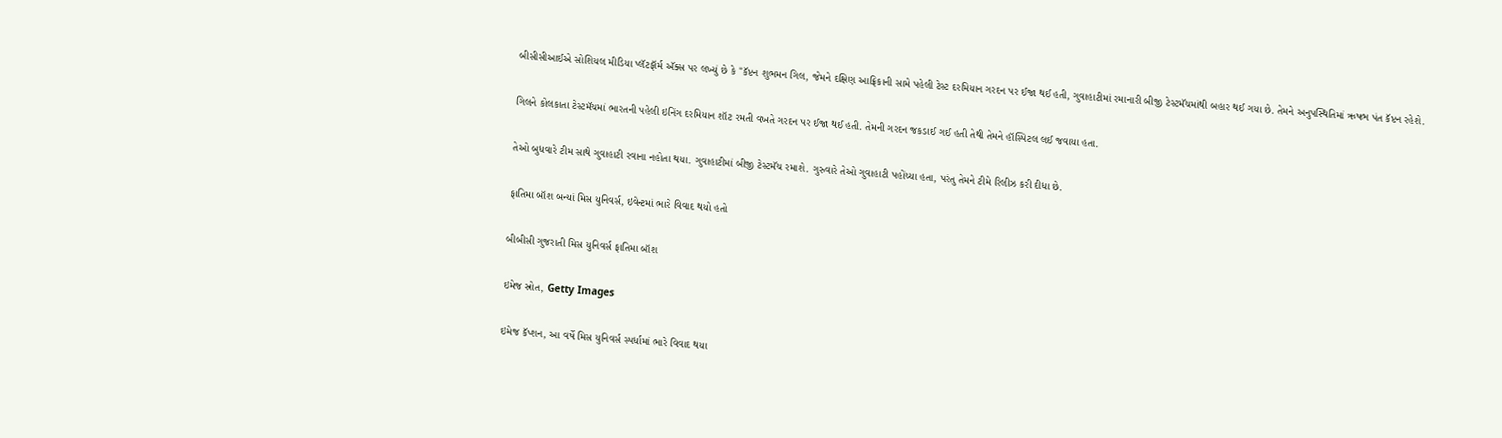બીસીસીઆઈએ સોશિયલ મીડિયા પ્લૅટફૉર્મ ઍક્સ પર લખ્યું છે કે "કૅપ્ટન શુભમન ગિલ, જેમને દક્ષિણ આફ્રિકાની સામે પહેલી ટેસ્ટ દરમિયાન ગરદન પર ઈજા થઈ હતી, ગુવાહાટીમાં રમાનારી બીજી ટેસ્ટમૅચમાંથી બહાર થઈ ગયા છે. તેમને અનુપસ્થિતિમાં ઋષભ પંત કૅપ્ટન રહેશે.

ગિલને કોલકાતા ટેસ્ટમૅચમાં ભારતની પહેલી ઇનિંગ દરમિયાન શૉટ રમતી વખતે ગરદન પર ઈજા થઈ હતી. તેમની ગરદન જકડાઈ ગઈ હતી તેથી તેમને હૉસ્પિટલ લઈ જવાયા હતા.

તેઓ બુધવારે ટીમ સાથે ગુવાહાટી રવાના નહોતા થયા. ગુવાહાટીમાં બીજી ટેસ્ટમૅચ રમાશે. ગુરુવારે તેઓ ગુવાહાટી પહોંચ્યા હતા, પરંતુ તેમને ટીમે રિલીઝ કરી દીધા છે.

ફાતિમા બૉશ બન્યાં મિસ યુનિવર્સ, ઇવેન્ટમાં ભારે વિવાદ થયો હતો

બીબીસી ગુજરાતી મિસ યુનિવર્સ ફાતિમા બૉશ

ઇમેજ સ્રોત, Getty Images

ઇમેજ કૅપ્શન, આ વર્ષે મિસ યુનિવર્સ સ્પર્ધામાં ભારે વિવાદ થયા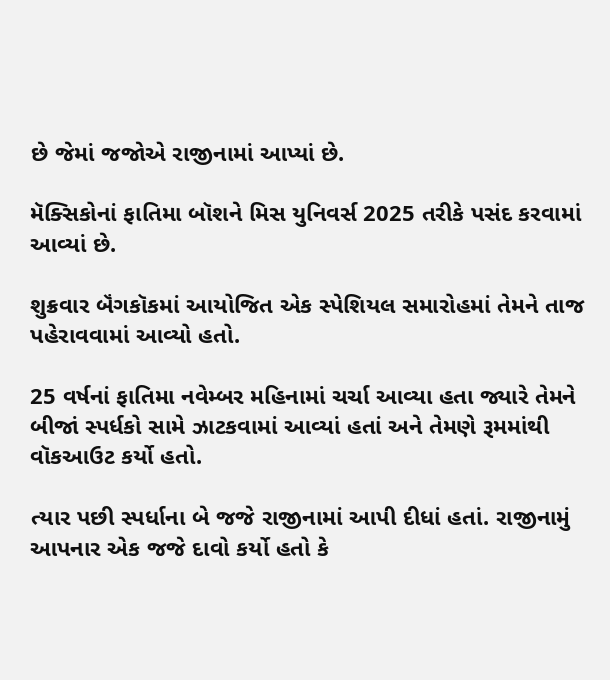છે જેમાં જજોએ રાજીનામાં આપ્યાં છે.

મૅક્સિકોનાં ફાતિમા બૉશને મિસ યુનિવર્સ 2025 તરીકે પસંદ કરવામાં આવ્યાં છે.

શુક્રવાર બૅંગકૉકમાં આયોજિત એક સ્પેશિયલ સમારોહમાં તેમને તાજ પહેરાવવામાં આવ્યો હતો.

25 વર્ષનાં ફાતિમા નવેમ્બર મહિનામાં ચર્ચા આવ્યા હતા જ્યારે તેમને બીજાં સ્પર્ધકો સામે ઝાટકવામાં આવ્યાં હતાં અને તેમણે રૂમમાંથી વૉકઆઉટ કર્યો હતો.

ત્યાર પછી સ્પર્ધાના બે જજે રાજીનામાં આપી દીધાં હતાં. રાજીનામું આપનાર એક જજે દાવો કર્યો હતો કે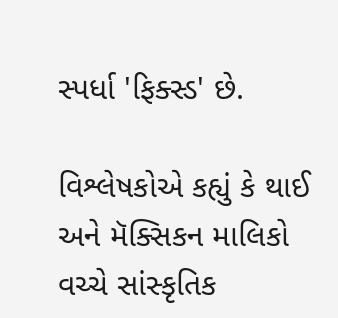સ્પર્ધા 'ફિક્સ્ડ' છે.

વિશ્લેષકોએ કહ્યું કે થાઈ અને મૅક્સિકન માલિકો વચ્ચે સાંસ્કૃતિક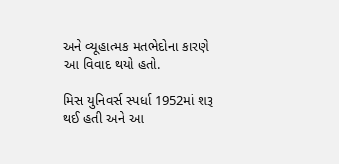અને વ્યૂહાત્મક મતભેદોના કારણે આ વિવાદ થયો હતો.

મિસ યુનિવર્સ સ્પર્ધા 1952માં શરૂ થઈ હતી અને આ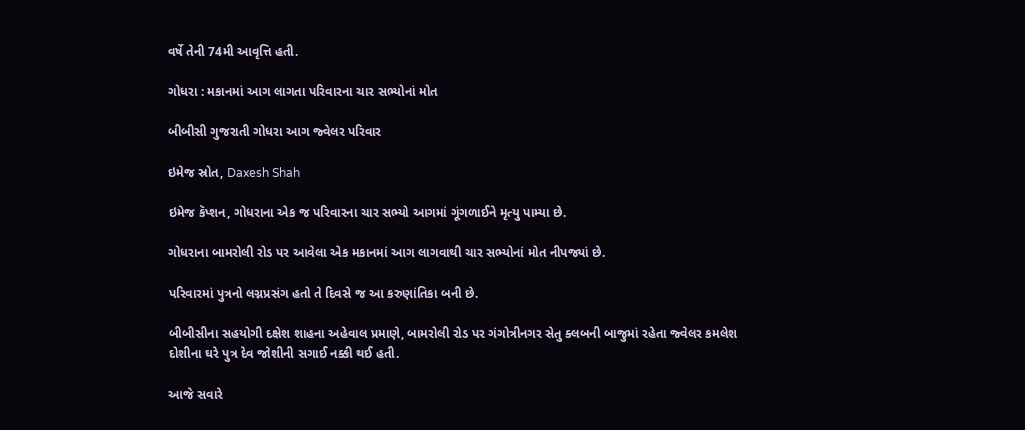વર્ષે તેની 74મી આવૃત્તિ હતી.

ગોધરા : મકાનમાં આગ લાગતા પરિવારના ચાર સભ્યોનાં મોત

બીબીસી ગુજરાતી ગોધરા આગ જ્વેલર પરિવાર

ઇમેજ સ્રોત, Daxesh Shah

ઇમેજ કૅપ્શન, ગોધરાના એક જ પરિવારના ચાર સભ્યો આગમાં ગૂંગળાઈને મૃત્યુ પામ્યા છે.

ગોધરાના બામરોલી રોડ પર આવેલા એક મકાનમાં આગ લાગવાથી ચાર સભ્યોનાં મોત નીપજ્યાં છે.

પરિવારમાં પુત્રનો લગ્નપ્રસંગ હતો તે દિવસે જ આ કરુણાંતિકા બની છે.

બીબીસીના સહયોગી દક્ષેશ શાહના અહેવાલ પ્રમાણે, બામરોલી રોડ પર ગંગોત્રીનગર સેતુ ક્લબની બાજુમાં રહેતા જ્વેલર કમલેશ દોશીના ઘરે પુત્ર દેવ જોશીની સગાઈ નક્કી થઈ હતી.

આજે સવારે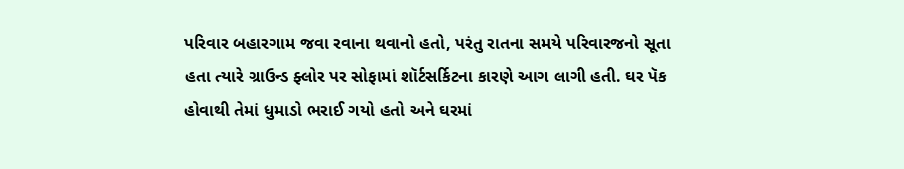પરિવાર બહારગામ જવા રવાના થવાનો હતો, પરંતુ રાતના સમયે પરિવારજનો સૂતા હતા ત્યારે ગ્રાઉન્ડ ફ્લોર પર સોફામાં શૉર્ટસર્કિટના કારણે આગ લાગી હતી. ઘર પૅક હોવાથી તેમાં ધુમાડો ભરાઈ ગયો હતો અને ઘરમાં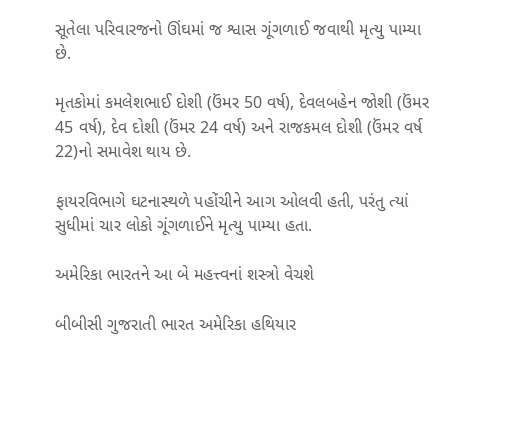સૂતેલા પરિવારજનો ઊંઘમાં જ શ્વાસ ગૂંગળાઈ જવાથી મૃત્યુ પામ્યા છે.

મૃતકોમાં કમલેશભાઈ દોશી (ઉંમર 50 વર્ષ), દેવલબહેન જોશી (ઉંમર 45 વર્ષ), દેવ દોશી (ઉંમર 24 વર્ષ) અને રાજકમલ દોશી (ઉંમર વર્ષ 22)નો સમાવેશ થાય છે.

ફાયરવિભાગે ઘટનાસ્થળે પહોંચીને આગ ઓલવી હતી, પરંતુ ત્યાં સુધીમાં ચાર લોકો ગૂંગળાઈને મૃત્યુ પામ્યા હતા.

અમેરિકા ભારતને આ બે મહત્ત્વનાં શસ્ત્રો વેચશે

બીબીસી ગુજરાતી ભારત અમેરિકા હથિયાર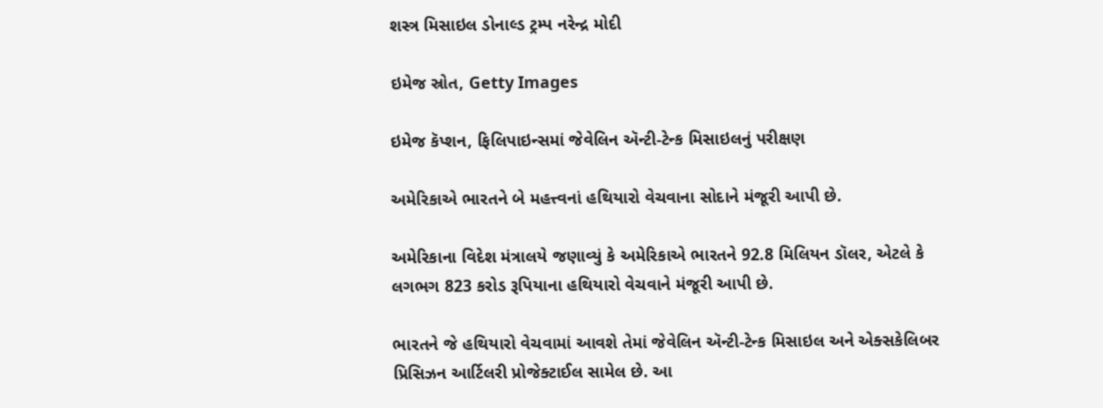શસ્ત્ર મિસાઇલ ડોનાલ્ડ ટ્રમ્પ નરેન્દ્ર મોદી

ઇમેજ સ્રોત, Getty Images

ઇમેજ કૅપ્શન, ફિલિપાઇન્સમાં જેવેલિન ઍન્ટી-ટેન્ક મિસાઇલનું પરીક્ષણ

અમેરિકાએ ભારતને બે મહત્ત્વનાં હથિયારો વેચવાના સોદાને મંજૂરી આપી છે.

અમેરિકાના વિદેશ મંત્રાલયે જણાવ્યું કે અમેરિકાએ ભારતને 92.8 મિલિયન ડૉલર, એટલે કે લગભગ 823 કરોડ રૂપિયાના હથિયારો વેચવાને મંજૂરી આપી છે.

ભારતને જે હથિયારો વેચવામાં આવશે તેમાં જેવેલિન ઍન્ટી-ટેન્ક મિસાઇલ અને એક્સકેલિબર પ્રિસિઝન આર્ટિલરી પ્રોજેક્ટાઈલ સામેલ છે. આ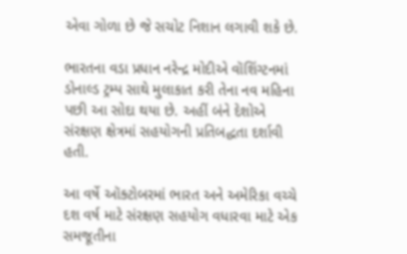એવા ગોળા છે જે સચોટ નિશાન લગાવી શકે છે.

ભારતના વડા પ્રધાન નરેન્દ્ર મોદીએ વૉશિંગ્ટનમાં ડોનાલ્ડ ટ્રમ્પ સાથે મુલાકાત કરી તેના નવ મહિના પછી આ સોદા થયા છે. અહીં બંને દેશોએ સંરક્ષણ ક્ષેત્રમાં સહયોગની પ્રતિબદ્ધતા દર્શાવી હતી.

આ વર્ષે ઑક્ટોબરમાં ભારત અને અમેરિકા વચ્ચે દશ વર્ષ માટે સંરક્ષણ સહયોગ વધારવા માટે એક સમજૂતીના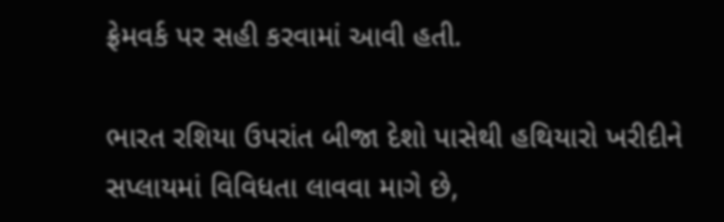ફ્રેમવર્ક પર સહી કરવામાં આવી હતી.

ભારત રશિયા ઉપરાંત બીજા દેશો પાસેથી હથિયારો ખરીદીને સપ્લાયમાં વિવિધતા લાવવા માગે છે,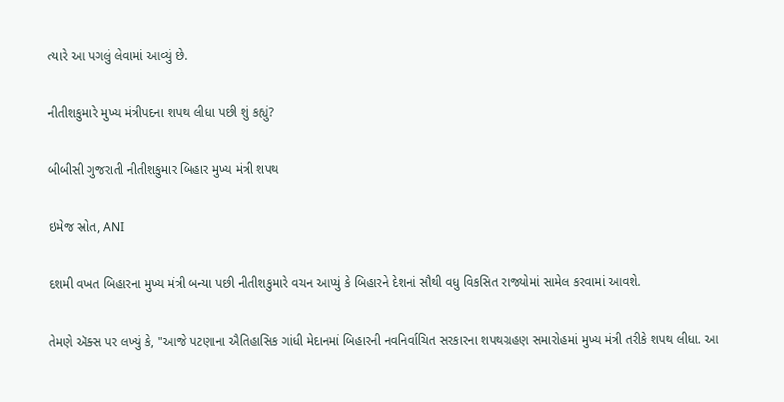ત્યારે આ પગલું લેવામાં આવ્યું છે.

નીતીશકુમારે મુખ્ય મંત્રીપદના શપથ લીધા પછી શું કહ્યું?

બીબીસી ગુજરાતી નીતીશકુમાર બિહાર મુખ્ય મંત્રી શપથ

ઇમેજ સ્રોત, ANI

દશમી વખત બિહારના મુખ્ય મંત્રી બન્યા પછી નીતીશકુમારે વચન આપ્યું કે બિહારને દેશનાં સૌથી વધુ વિકસિત રાજ્યોમાં સામેલ કરવામાં આવશે.

તેમણે ઍક્સ પર લખ્યું કે, "આજે પટણાના ઐતિહાસિક ગાંધી મેદાનમાં બિહારની નવનિર્વાચિત સરકારના શપથગ્રહણ સમારોહમાં મુખ્ય મંત્રી તરીકે શપથ લીધા. આ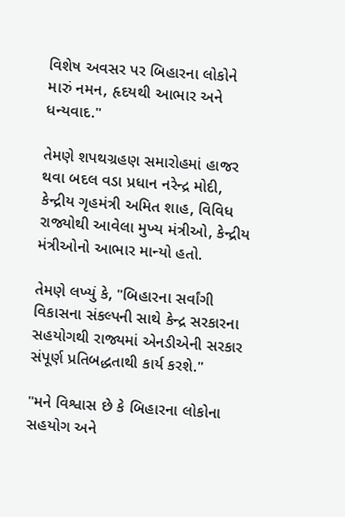વિશેષ અવસર પર બિહારના લોકોને મારું નમન, હૃદયથી આભાર અને ધન્યવાદ."

તેમણે શપથગ્રહણ સમારોહમાં હાજર થવા બદલ વડા પ્રધાન નરેન્દ્ર મોદી, કેન્દ્રીય ગૃહમંત્રી અમિત શાહ, વિવિધ રાજ્યોથી આવેલા મુખ્ય મંત્રીઓ, કેન્દ્રીય મંત્રીઓનો આભાર માન્યો હતો.

તેમણે લખ્યું કે, "બિહારના સર્વાંગી વિકાસના સંકલ્પની સાથે કેન્દ્ર સરકારના સહયોગથી રાજ્યમાં એનડીએની સરકાર સંપૂર્ણ પ્રતિબદ્ધતાથી કાર્ય કરશે."

"મને વિશ્વાસ છે કે બિહારના લોકોના સહયોગ અને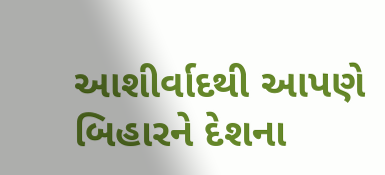આશીર્વાદથી આપણે બિહારને દેશના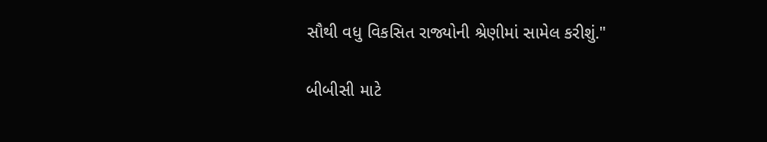સૌથી વધુ વિકસિત રાજ્યોની શ્રેણીમાં સામેલ કરીશું."

બીબીસી માટે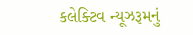કલેક્ટિવ ન્યૂઝરૂમનું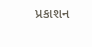પ્રકાશન